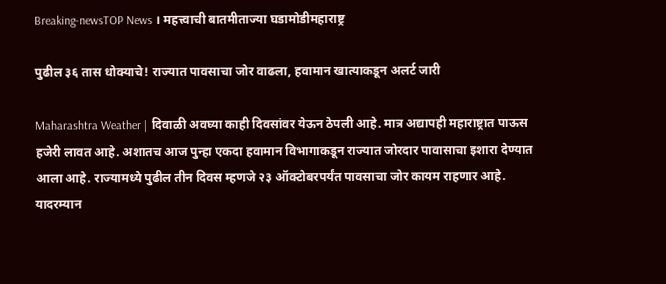Breaking-newsTOP News । महत्त्वाची बातमीताज्या घडामोडीमहाराष्ट्र

पुढील ३६ तास धोक्याचे! राज्यात पावसाचा जोर वाढला, हवामान खात्याकडून अलर्ट जारी

Maharashtra Weather | दिवाळी अवघ्या काही दिवसांवर येऊन ठेपली आहे. मात्र अद्यापही महाराष्ट्रात पाऊस हजेरी लावत आहे. अशातच आज पुन्हा एकदा हवामान विभागाकडून राज्यात जोरदार पावासाचा इशारा देण्यात आला आहे. राज्यामध्ये पुढील तीन दिवस म्हणजे २३ ऑक्टोबरपर्यंत पावसाचा जोर कायम राहणार आहे. यादरम्यान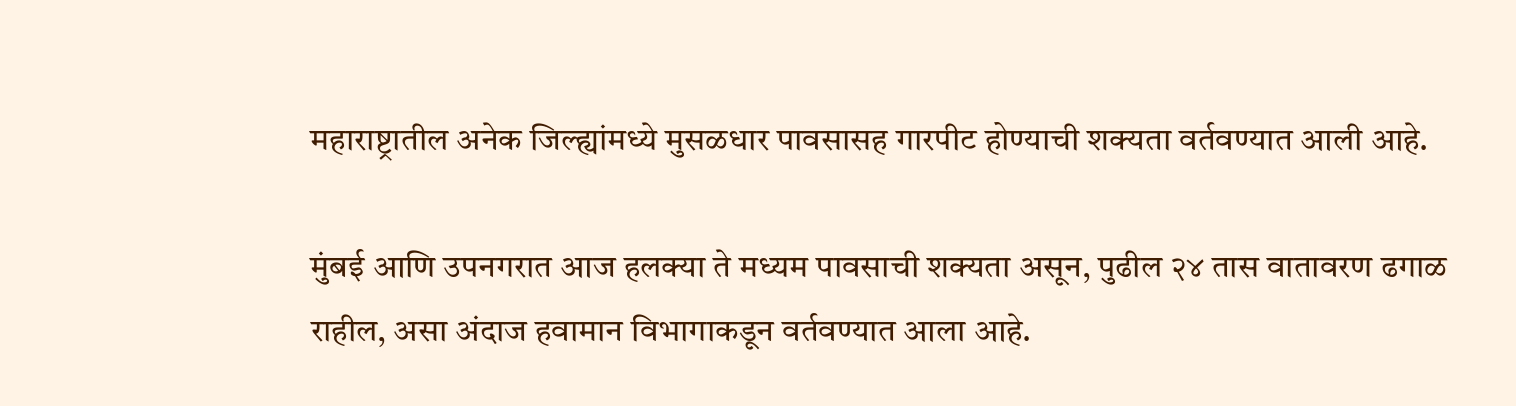महाराष्ट्रातील अनेक जिल्ह्यांमध्ये मुसळधार पावसासह गारपीट होण्याची शक्यता वर्तवण्यात आली आहे.

मुंबई आणि उपनगरात आज हलक्या ते मध्यम पावसाची शक्यता असून, पुढील २४ तास वातावरण ढगाळ राहील, असा अंदाज हवामान विभागाकडून वर्तवण्यात आला आहे.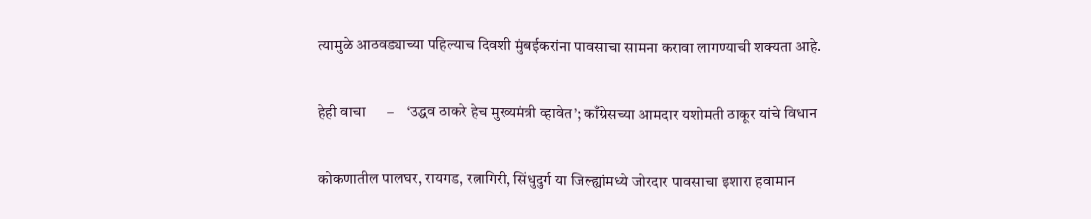त्यामुळे आठवड्याच्या पहिल्याच दिवशी मुंबईकरांना पावसाचा सामना करावा लागण्याची शक्यता आहे.

हेही वाचा      –    ‘उद्धव ठाकरे हेच मुख्‍यमंत्री व्‍हावेत’; काँग्रेसच्या आमदार यशोमती ठाकूर यांचे विधान

कोकणातील पालघर, रायगड, रत्नागिरी, सिंधुदुर्ग या जिल्ह्यांमध्ये जोरदार पावसाचा इशारा हवामान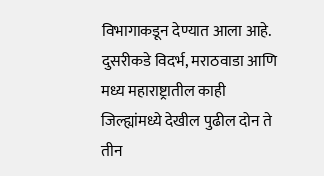विभागाकडून देण्यात आला आहे. दुसरीकडे विदर्भ, मराठवाडा आणि मध्य महाराष्ट्रातील काही जिल्ह्यांमध्ये देखील पुढील दोन ते तीन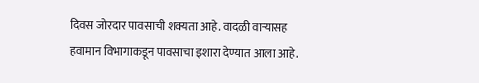दिवस जोरदार पावसाची शक्यता आहे. वादळी वाऱ्यासह हवामान विभागाकडून पावसाचा इशारा देण्यात आला आहे.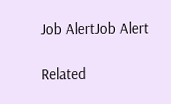Job AlertJob Alert

Related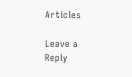Articles

Leave a Reply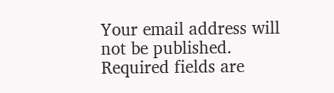Your email address will not be published. Required fields are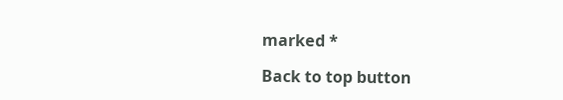marked *

Back to top button